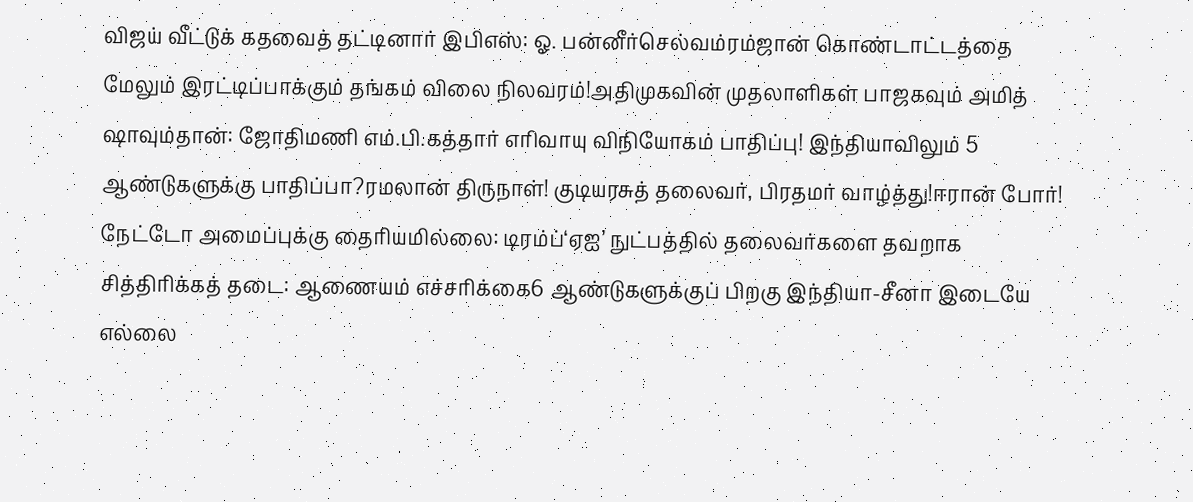விஜய் வீட்டுக் கதவைத் தட்டினார் இபிஎஸ்: ஓ. பன்னீர்செல்வம்ரம்ஜான் கொண்டாட்டத்தை மேலும் இரட்டிப்பாக்கும் தங்கம் விலை நிலவரம்!அதிமுகவின் முதலாளிகள் பாஜகவும் அமித் ஷாவும்தான்: ஜோதிமணி எம்.பி.கத்தார் எரிவாயு விநியோகம் பாதிப்பு! இந்தியாவிலும் 5 ஆண்டுகளுக்கு பாதிப்பா?ரமலான் திருநாள்! குடியரசுத் தலைவர், பிரதமர் வாழ்த்து!ஈரான் போர்! நேட்டோ அமைப்புக்கு தைரியமில்லை: டிரம்ப்‘ஏஐ’ நுட்பத்தில் தலைவர்களை தவறாக சித்திரிக்கத் தடை: ஆணையம் எச்சரிக்கை6 ஆண்டுகளுக்குப் பிறகு இந்தியா-சீனா இடையே எல்லை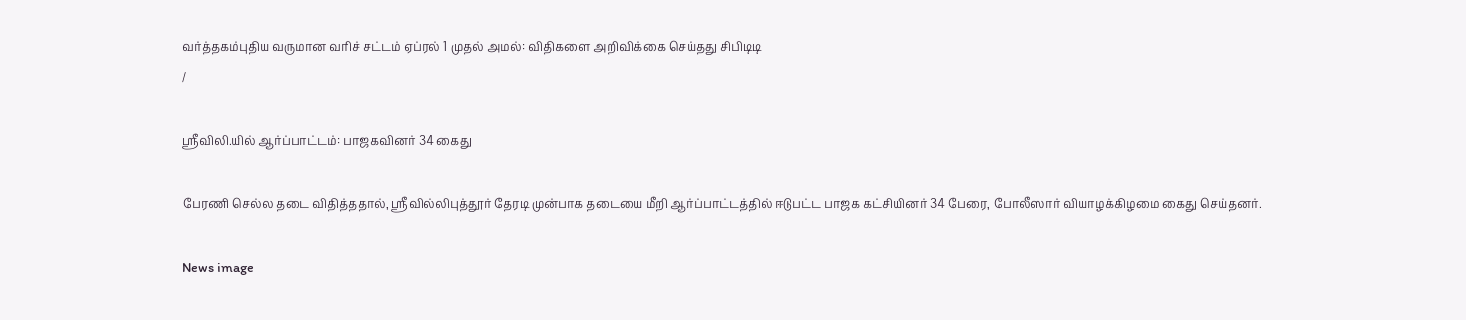வர்த்தகம்புதிய வருமான வரிச் சட்டம் ஏப்ரல் 1 முதல் அமல்: விதிகளை அறிவிக்கை செய்தது சிபிடிடி
/

ஸ்ரீவிலி.யில் ஆர்ப்பாட்டம்: பாஜகவினர் 34 கைது

பேரணி செல்ல தடை விதித்ததால், ஸ்ரீவில்லிபுத்தூர் தேரடி முன்பாக தடையை மீறி ஆர்ப்பாட்டத்தில் ஈடுபட்ட பாஜக கட்சியினர் 34 பேரை, போலீஸார் வியாழக்கிழமை கைது செய்தனர்.

News image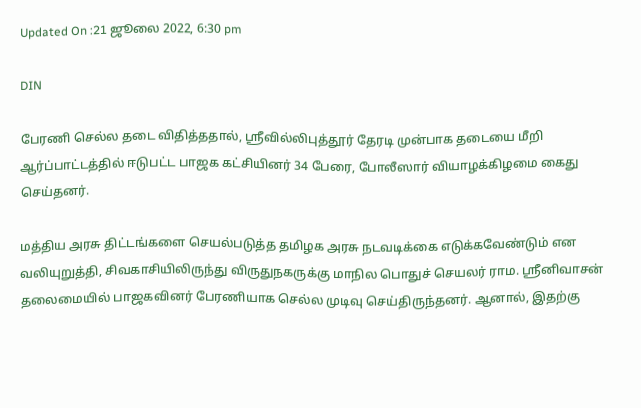Updated On :21 ஜூலை 2022, 6:30 pm

DIN

பேரணி செல்ல தடை விதித்ததால், ஸ்ரீவில்லிபுத்தூர் தேரடி முன்பாக தடையை மீறி ஆர்ப்பாட்டத்தில் ஈடுபட்ட பாஜக கட்சியினர் 34 பேரை, போலீஸார் வியாழக்கிழமை கைது செய்தனர்.

மத்திய அரசு திட்டங்களை செயல்படுத்த தமிழக அரசு நடவடிக்கை எடுக்கவேண்டும் என வலியுறுத்தி, சிவகாசியிலிருந்து விருதுநகருக்கு மாநில பொதுச் செயலர் ராம. ஸ்ரீனிவாசன் தலைமையில் பாஜகவினர் பேரணியாக செல்ல முடிவு செய்திருந்தனர். ஆனால், இதற்கு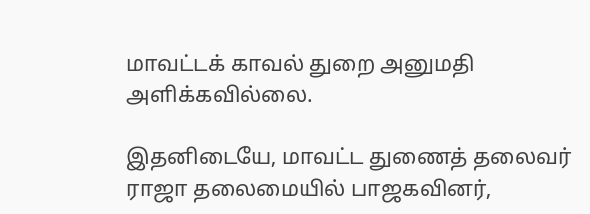மாவட்டக் காவல் துறை அனுமதி அளிக்கவில்லை.

இதனிடையே, மாவட்ட துணைத் தலைவர் ராஜா தலைமையில் பாஜகவினர்,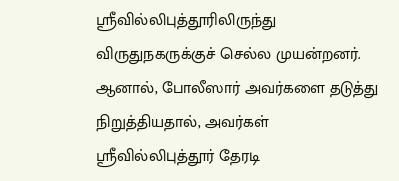ஸ்ரீவில்லிபுத்தூரிலிருந்து விருதுநகருக்குச் செல்ல முயன்றனர். ஆனால், போலீஸார் அவர்களை தடுத்து நிறுத்தியதால், அவர்கள் ஸ்ரீவில்லிபுத்தூர் தேரடி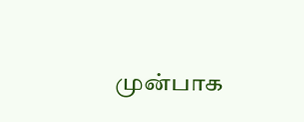முன்பாக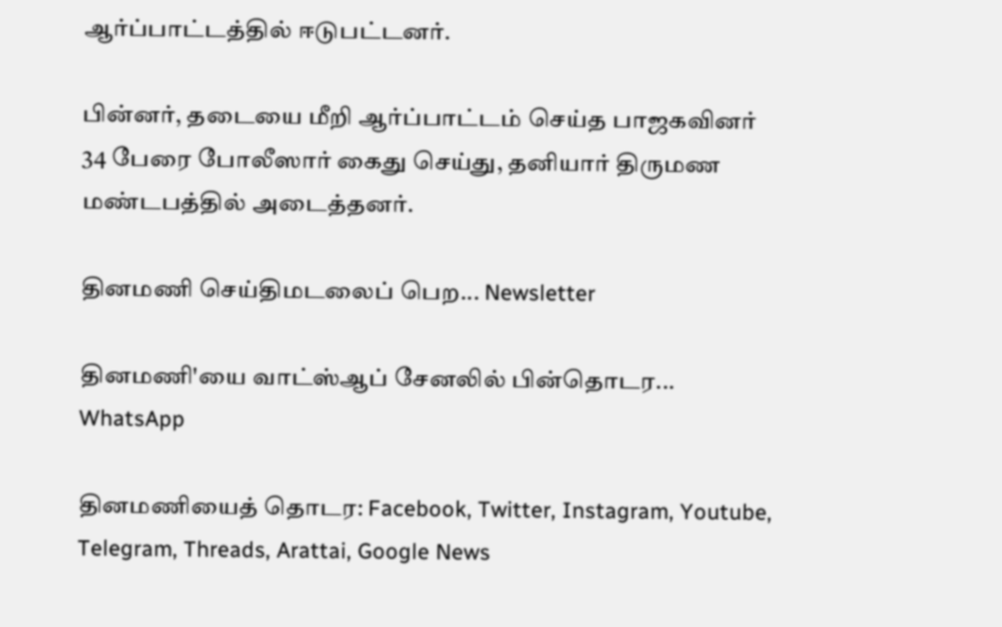ஆர்ப்பாட்டத்தில் ஈடுபட்டனர்.

பின்னர், தடையை மீறி ஆர்ப்பாட்டம் செய்த பாஜகவினர் 34 பேரை போலீஸார் கைது செய்து, தனியார் திருமண மண்டபத்தில் அடைத்தனர்.

தினமணி செய்திமடலைப் பெற... Newsletter

தினமணி'யை வாட்ஸ்ஆப் சேனலில் பின்தொடர... WhatsApp

தினமணியைத் தொடர: Facebook, Twitter, Instagram, Youtube, Telegram, Threads, Arattai, Google News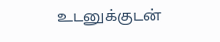உடனுக்குடன்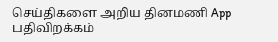செய்திகளை அறிய தினமணி App பதிவிறக்கம்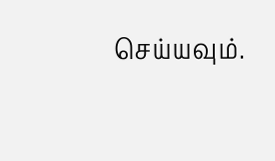செய்யவும்.